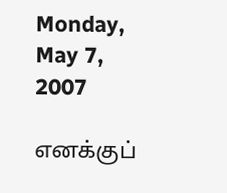Monday, May 7, 2007

எனக்குப்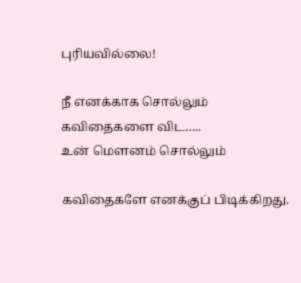புரியவில்லை!

நீ எனக்காக சொல்லும்
கவிதைகளை விட…..
உன் மௌனம் சொல்லும்

கவிதைகளே எனக்குப் பிடிக்கிறது.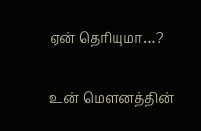ஏன் தெரியுமா…?

உன் மௌனத்தின்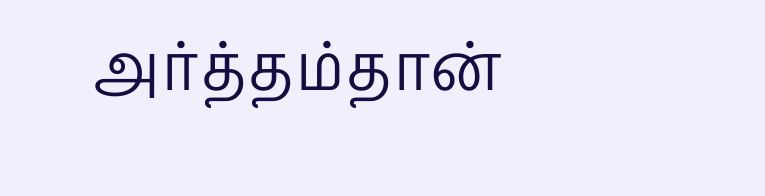அர்த்தம்தான்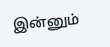இன்னும்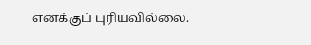எனக்குப் புரியவில்லை.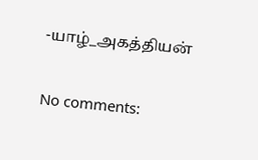-யாழ்_அகத்தியன்

No comments: